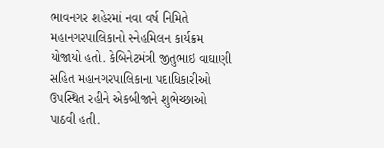ભાવનગર શહેરમાં નવા વર્ષ નિમિતે મહાનગરપાલિકાનો સ્નેહમિલન કાર્યક્રમ યોજાયો હતો. કેબિનેટમંત્રી જીતુભાઇ વાઘાણી સહિત મહાનગરપાલિકાના પદાધિકારીઓ ઉપસ્થિત રહીને એકબીજાને શુભેચ્છાઓ પાઠવી હતી.